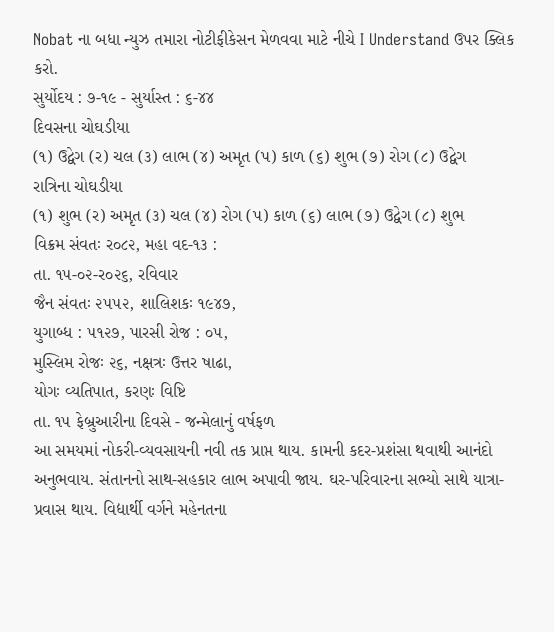Nobat ના બધા ન્યુઝ તમારા નોટીફીકેસન મેળવવા માટે નીચે I Understand ઉપર ક્લિક કરો.
સુર્યોદય : ૭-૧૯ - સુર્યાસ્ત : ૬-૪૪
દિવસના ચોઘડીયા
(૧) ઉદ્વેગ (ર) ચલ (૩) લાભ (૪) અમૃત (પ) કાળ (૬) શુભ (૭) રોગ (૮) ઉદ્વેગ
રાત્રિના ચોઘડીયા
(૧) શુભ (ર) અમૃત (૩) ચલ (૪) રોગ (પ) કાળ (૬) લાભ (૭) ઉદ્વેગ (૮) શુભ
વિક્રમ સંવતઃ ર૦૮૨, મહા વદ-૧૩ :
તા. ૧૫-૦૨-ર૦૨૬, રવિવાર
જૈન સંવતઃ ૨૫૫૨, શાલિશકઃ ૧૯૪૭,
યુગાબ્ધ : ૫૧૨૭, પારસી રોજ : ૦૫,
મુસ્લિમ રોજઃ ૨૬, નક્ષત્રઃ ઉત્તર ષાઢા,
યોગઃ વ્યતિપાત, કરણઃ વિષ્ટિ
તા. ૧૫ ફેબ્રુઆરીના દિવસે - જન્મેલાનું વર્ષફળ
આ સમયમાં નોકરી-વ્યવસાયની નવી તક પ્રાપ્ત થાય. કામની કદર-પ્રશંસા થવાથી આનંદો અનુભવાય. સંતાનનો સાથ-સહકાર લાભ અપાવી જાય. ઘર-પરિવારના સભ્યો સાથે યાત્રા-પ્રવાસ થાય. વિદ્યાર્થી વર્ગને મહેનતના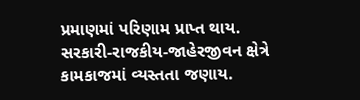પ્રમાણમાં પરિણામ પ્રાપ્ત થાય. સરકારી-રાજકીય-જાહેરજીવન ક્ષેત્રે કામકાજમાં વ્યસ્તતા જણાય.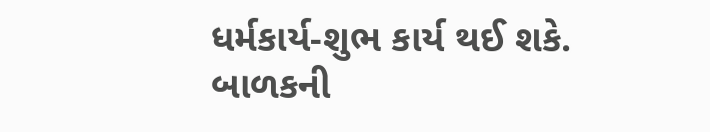ધર્મકાર્ય-શુભ કાર્ય થઈ શકે.
બાળકની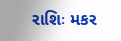રાશિઃ મકર